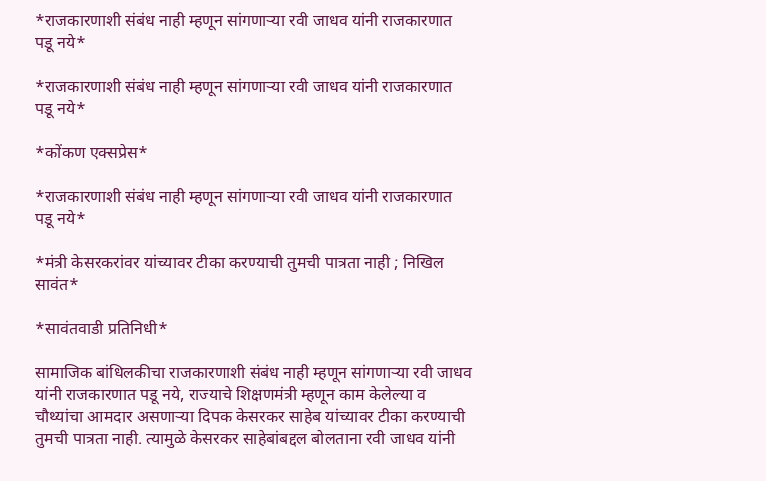*राजकारणाशी संबंध नाही म्हणून सांगणाऱ्या रवी जाधव यांनी राजकारणात पडू नये*

*राजकारणाशी संबंध नाही म्हणून सांगणाऱ्या रवी जाधव यांनी राजकारणात पडू नये*

*कोंकण एक्सप्रेस*

*राजकारणाशी संबंध नाही म्हणून सांगणाऱ्या रवी जाधव यांनी राजकारणात पडू नये*

*मंत्री केसरकरांवर यांच्यावर टीका करण्याची तुमची पात्रता नाही ; निखिल सावंत*

*सावंतवाडी प्रतिनिधी*

सामाजिक बांधिलकीचा राजकारणाशी संबंध नाही म्हणून सांगणाऱ्या रवी जाधव यांनी राजकारणात पडू नये, राज्याचे शिक्षणमंत्री म्हणून काम केलेल्या व चौथ्यांचा आमदार असणाऱ्या दिपक केसरकर साहेब यांच्यावर टीका करण्याची तुमची पात्रता नाही. त्यामुळे केसरकर साहेबांबद्दल बोलताना रवी जाधव यांनी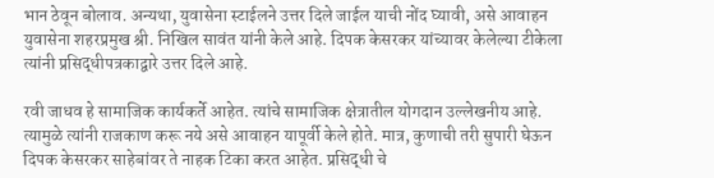भान ठेवून बोलाव. अन्यथा, युवासेना स्टाईलने उत्तर दिले जाईल याची नोंद घ्यावी, असे आवाहन युवासेना शहरप्रमुख श्री. निखिल सावंत यांनी केले आहे. दिपक केसरकर यांच्यावर केलेल्या टीकेला त्यांनी प्रसिद्धीपत्रकाद्वारे उत्तर दिले आहे.

रवी जाधव हे सामाजिक कार्यकर्ते आहेत. त्यांचे सामाजिक क्षेत्रातील योगदान उल्लेखनीय आहे. त्यामुळे त्यांनी राजकाण करू नये असे आवाहन यापूर्वी केले होते. मात्र, कुणाची तरी सुपारी घेऊन दिपक केसरकर साहेबांवर ते नाहक टिका करत आहेत. प्रसिद्धी चे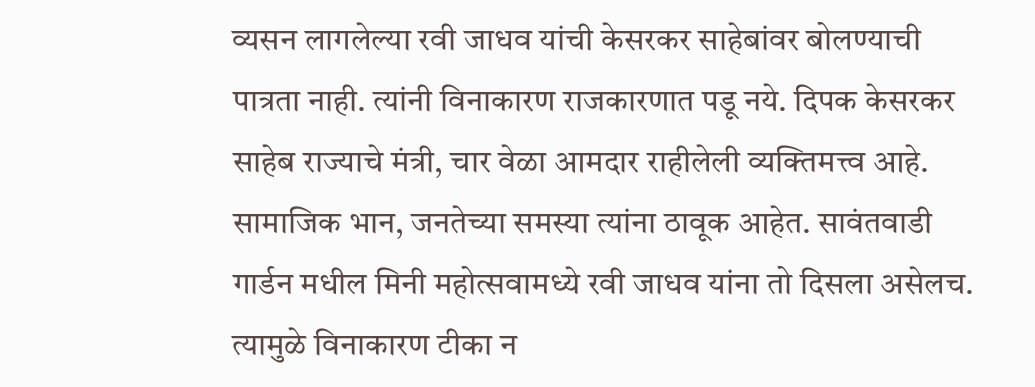व्यसन लागलेल्या रवी जाधव यांची केसरकर साहेबांवर बोलण्याची पात्रता नाही. त्यांनी विनाकारण राजकारणात पडू नये. दिपक केसरकर साहेब राज्याचे मंत्री, चार वेळा आमदार राहीलेली व्यक्तिमत्त्व आहे. सामाजिक भान, जनतेच्या समस्या त्यांना ठावूक आहेत. सावंतवाडी गार्डन मधील मिनी महोत्सवामध्ये रवी जाधव यांना तो दिसला असेलच. त्यामुळे विनाकारण टीका न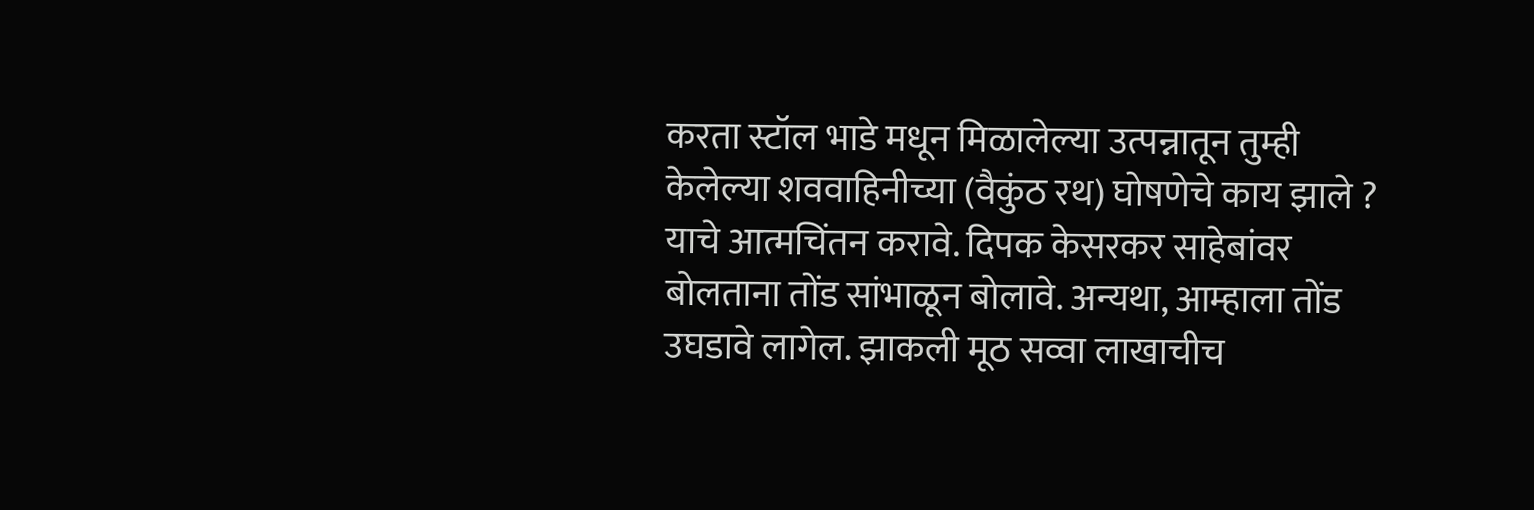करता स्टॉल भाडे मधून मिळालेल्या उत्पन्नातून तुम्ही केलेल्या शववाहिनीच्या (वैकुंठ रथ) घोषणेचे काय झाले ? याचे आत्मचिंतन करावे. दिपक केसरकर साहेबांवर बोलताना तोंड सांभाळून बोलावे. अन्यथा, आम्हाला तोंड उघडावे लागेल. झाकली मूठ सव्वा लाखाचीच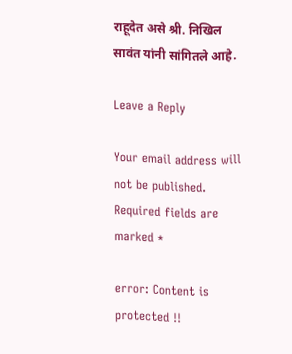राहूदेत असे श्री. निखिल सावंत यांनी सांगितले आहे‌.

Leave a Reply

Your email address will not be published. Required fields are marked *

error: Content is protected !!